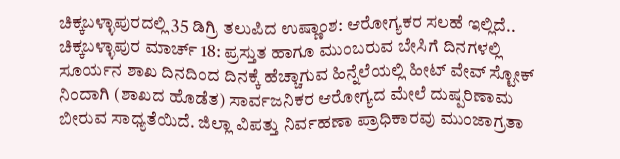ಚಿಕ್ಕಬಳ್ಳಾಪುರದಲ್ಲಿ 35 ಡಿಗ್ರಿ ತಲುಪಿದ ಉಷ್ಣಾಂಶ: ಆರೋಗ್ಯಕರ ಸಲಹೆ ಇಲ್ಲಿದೆ..
ಚಿಕ್ಕಬಳ್ಳಾಪುರ ಮಾರ್ಚ್ 18: ಪ್ರಸ್ತುತ ಹಾಗೂ ಮುಂಬರುವ ಬೇಸಿಗೆ ದಿನಗಳಲ್ಲಿ ಸೂರ್ಯನ ಶಾಖ ದಿನದಿಂದ ದಿನಕ್ಕೆ ಹೆಚ್ಚಾಗುವ ಹಿನ್ನೆಲೆಯಲ್ಲಿ ಹೀಟ್ ವೇವ್ ಸ್ಟೋಕ್ ನಿಂದಾಗಿ (ಶಾಖದ ಹೊಡೆತ) ಸಾರ್ವಜನಿಕರ ಆರೋಗ್ಯದ ಮೇಲೆ ದುಷ್ಪರಿಣಾಮ ಬೀರುವ ಸಾಧ್ಯತೆಯಿದೆ. ಜಿಲ್ಲಾ ವಿಪತ್ತು ನಿರ್ವಹಣಾ ಪ್ರಾಧಿಕಾರವು ಮುಂಜಾಗ್ರತಾ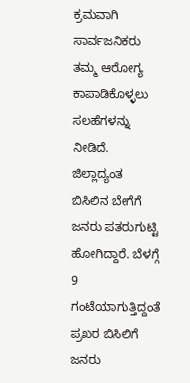ಕ್ರಮವಾಗಿ ಸಾರ್ವಜನಿಕರು ತಮ್ಮ ಆರೋಗ್ಯ ಕಾಪಾಡಿಕೊಳ್ಳಲು ಸಲಹೆಗಳನ್ನು ನೀಡಿದೆ.
ಜಿಲ್ಲಾದ್ಯಂತ ಬಿಸಿಲಿನ ಬೇಗೆಗೆ ಜನರು ಪತರುಗುಟ್ಟಿ ಹೋಗಿದ್ದಾರೆ. ಬೆಳಗ್ಗೆ 9 ಗಂಟೆಯಾಗುತ್ತಿದ್ದಂತೆ ಪ್ರಖರ ಬಿಸಿಲಿಗೆ ಜನರು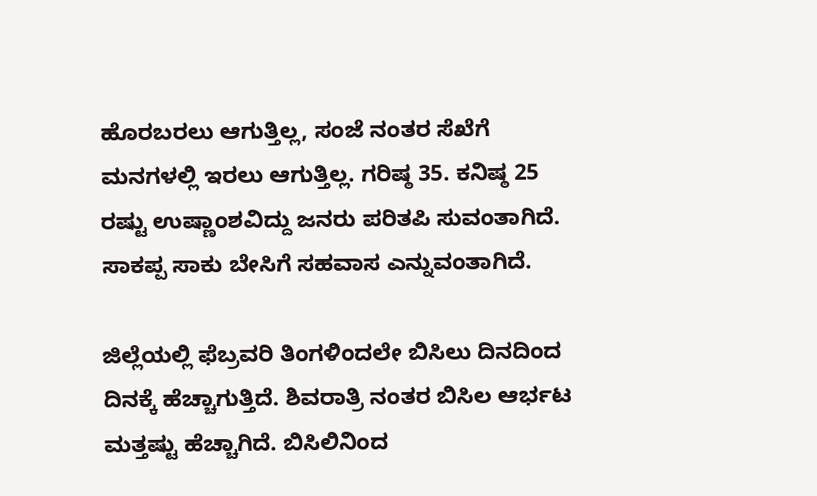ಹೊರಬರಲು ಆಗುತ್ತಿಲ್ಲ, ಸಂಜೆ ನಂತರ ಸೆಖೆಗೆ ಮನಗಳಲ್ಲಿ ಇರಲು ಆಗುತ್ತಿಲ್ಲ. ಗರಿಷ್ಠ 35. ಕನಿಷ್ಠ 25 ರಷ್ಟು ಉಷ್ಣಾಂಶವಿದ್ದು ಜನರು ಪರಿತಪಿ ಸುವಂತಾಗಿದೆ. ಸಾಕಪ್ಪ ಸಾಕು ಬೇಸಿಗೆ ಸಹವಾಸ ಎನ್ನುವಂತಾಗಿದೆ.

ಜಿಲ್ಲೆಯಲ್ಲಿ ಫೆಬ್ರವರಿ ತಿಂಗಳಿಂದಲೇ ಬಿಸಿಲು ದಿನದಿಂದ ದಿನಕ್ಕೆ ಹೆಚ್ಚಾಗುತ್ತಿದೆ. ಶಿವರಾತ್ರಿ ನಂತರ ಬಿಸಿಲ ಆರ್ಭಟ ಮತ್ತಷ್ಟು ಹೆಚ್ಚಾಗಿದೆ. ಬಿಸಿಲಿನಿಂದ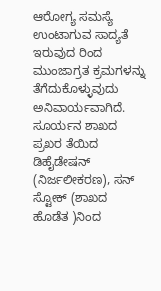ಆರೋಗ್ಯ ಸಮಸ್ಯೆ ಉಂಟಾಗುವ ಸಾದ್ಯತೆ ಇರುವುದ ರಿಂದ ಮುಂಜಾಗ್ರತ ಕ್ರಮಗಳನ್ನು ತೆಗೆದುಕೊಳ್ಳುವುದು ಅನಿವಾರ್ಯವಾಗಿದೆ.
ಸೂರ್ಯನ ಶಾಖದ ಪ್ರಖರ ತೆಯಿದ ಡಿಹೈಡೇಷನ್ (ನಿರ್ಜಲೀಕರಣ), ಸನ್ ಸ್ಟೋಕ್ (ಶಾಖದ ಹೊಡೆತ )ನಿಂದ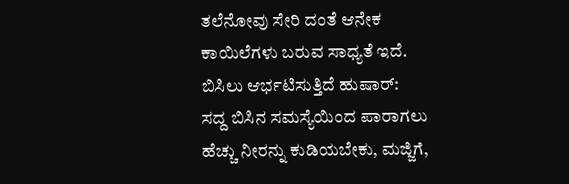ತಲೆನೋವು ಸೇರಿ ದಂತೆ ಆನೇಕ ಕಾಯಿಲೆಗಳು ಬರುವ ಸಾಧ್ಯತೆ ಇದೆ.
ಬಿಸಿಲು ಆರ್ಭಟಿಸುತ್ತಿದೆ ಹುಷಾರ್:
ಸದ್ದ ಬಿಸಿನ ಸಮಸ್ಯೆಯಿಂದ ಪಾರಾಗಲು ಹೆಚ್ಚು ನೀರನ್ನು ಕುಡಿಯಬೇಕು, ಮಜ್ಜಿಗೆ,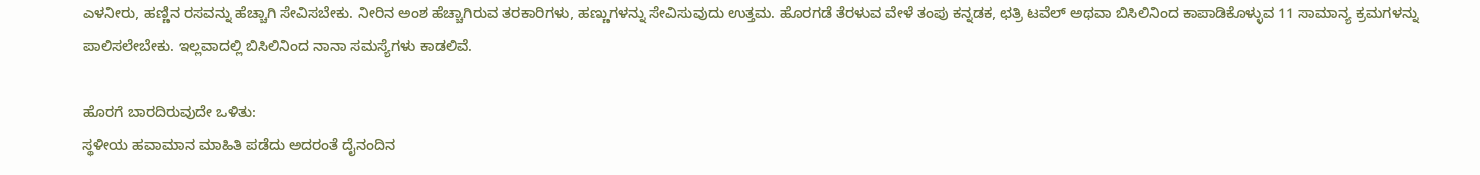ಎಳನೀರು, ಹಣ್ಣಿನ ರಸವನ್ನು ಹೆಚ್ಚಾಗಿ ಸೇವಿಸಬೇಕು. ನೀರಿನ ಅಂಶ ಹೆಚ್ಚಾಗಿರುವ ತರಕಾರಿಗಳು, ಹಣ್ಣುಗಳನ್ನು ಸೇವಿಸುವುದು ಉತ್ತಮ. ಹೊರಗಡೆ ತೆರಳುವ ವೇಳೆ ತಂಪು ಕನ್ನಡಕ, ಛತ್ರಿ ಟವೆಲ್ ಅಥವಾ ಬಿಸಿಲಿನಿಂದ ಕಾಪಾಡಿಕೊಳ್ಳುವ 11 ಸಾಮಾನ್ಯ ಕ್ರಮಗಳನ್ನು ಪಾಲಿಸಲೇಬೇಕು. ಇಲ್ಲವಾದಲ್ಲಿ ಬಿಸಿಲಿನಿಂದ ನಾನಾ ಸಮಸ್ಯೆಗಳು ಕಾಡಲಿವೆ.

ಹೊರಗೆ ಬಾರದಿರುವುದೇ ಒಳಿತು:
ಸ್ಥಳೀಯ ಹವಾಮಾನ ಮಾಹಿತಿ ಪಡೆದು ಅದರಂತೆ ದೈನಂದಿನ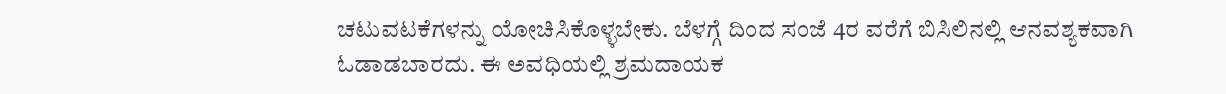ಚಟುವಟಕೆಗಳನ್ನು ಯೋಚಿಸಿಕೊಳ್ಳಬೇಕು. ಬೆಳಗ್ಗೆ ದಿಂದ ಸಂಜೆ 4ರ ವರೆಗೆ ಬಿಸಿಲಿನಲ್ಲಿ ಆನವಶ್ಯಕವಾಗಿ ಓಡಾಡಬಾರದು. ಈ ಅವಧಿಯಲ್ಲಿ ಶ್ರಮದಾಯಕ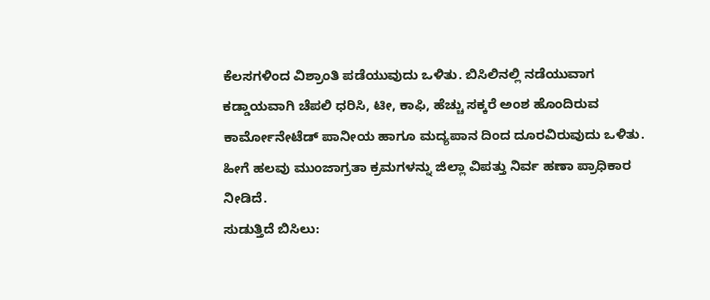ಕೆಲಸಗಳಿಂದ ವಿಶ್ರಾಂತಿ ಪಡೆಯುವುದು ಒಳಿತು. ಬಿಸಿಲಿನಲ್ಲಿ ನಡೆಯುವಾಗ ಕಡ್ಡಾಯವಾಗಿ ಚೆಪಲಿ ಧರಿಸಿ, ಟೀ, ಕಾಫಿ, ಹೆಚ್ಚು ಸಕ್ಕರೆ ಅಂಶ ಹೊಂದಿರುವ ಕಾರ್ಮೋನೇಟೆಡ್ ಪಾನೀಯ ಹಾಗೂ ಮದ್ಯಪಾನ ದಿಂದ ದೂರವಿರುವುದು ಒಳಿತು. ಹೀಗೆ ಹಲವು ಮುಂಜಾಗ್ರತಾ ಕ್ರಮಗಳನ್ನು ಜಿಲ್ಲಾ ವಿಪತ್ತು ನಿರ್ವ ಹಣಾ ಪ್ರಾಧಿಕಾರ ನೀಡಿದೆ.
ಸುಡುತ್ತಿದೆ ಬಿಸಿಲು: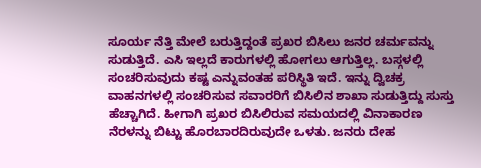ಸೂರ್ಯ ನೆತ್ತಿ ಮೇಲೆ ಬರುತ್ತಿದ್ದಂತೆ ಪ್ರಖರ ಬಿಸಿಲು ಜನರ ಚರ್ಮವನ್ನು ಸುಡುತ್ತಿದೆ. ಎಸಿ ಇಲ್ಲದೆ ಕಾರುಗಳಲ್ಲಿ ಹೋಗಲು ಆಗುತ್ತಿಲ್ಲ. ಬಸ್ಗಳಲ್ಲಿ ಸಂಚರಿಸುವುದು ಕಷ್ಟ ಎನ್ನುವಂತಹ ಪರಿಸ್ಥಿತಿ ಇದೆ. ಇನ್ನು ದ್ವಿಚಕ್ರ ವಾಹನಗಳಲ್ಲಿ ಸಂಚರಿಸುವ ಸವಾರರಿಗೆ ಬಿಸಿಲಿನ ಶಾಖಾ ಸುಡುತ್ತಿದ್ದು ಸುಸ್ತು ಹೆಚ್ಚಾಗಿದೆ. ಹೀಗಾಗಿ ಪ್ರಖರ ಬಿಸಿಲಿರುವ ಸಮಯದಲ್ಲಿ ವಿನಾಕಾರಣ ನೆರಳನ್ನು ಬಿಟ್ಟು ಹೊರಬಾರದಿರುವುದೇ ಒಳತು. ಜನರು ದೇಹ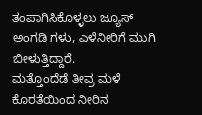ತಂಪಾಗಿಸಿಕೊಳ್ಳಲು ಜ್ಯೂಸ್ ಅಂಗಡಿ ಗಳು, ಎಳೆನೀರಿಗೆ ಮುಗಿ ಬೀಳುತ್ತಿದ್ದಾರೆ.
ಮತ್ತೊಂದೆಡೆ ತೀವ್ರ ಮಳೆ ಕೊರತೆಯಿಂದ ನೀರಿನ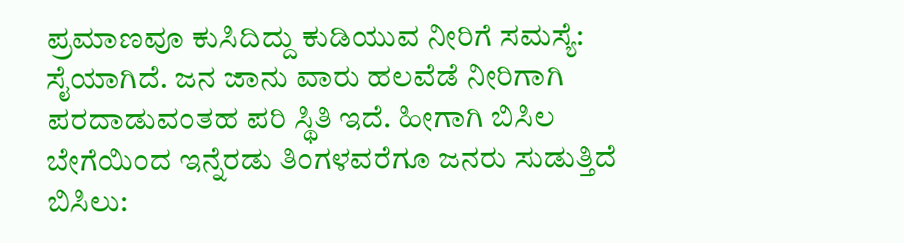ಪ್ರಮಾಣವೂ ಕುಸಿದಿದ್ದು ಕುಡಿಯುವ ನೀರಿಗೆ ಸಮಸ್ಯೆ: ಸೈಯಾಗಿದೆ. ಜನ ಜಾನು ವಾರು ಹಲವೆಡೆ ನೀರಿಗಾಗಿ ಪರದಾಡುವಂತಹ ಪರಿ ಸ್ಥಿತಿ ಇದೆ. ಹೀಗಾಗಿ ಬಿಸಿಲ ಬೇಗೆಯಿಂದ ಇನ್ನೆರಡು ತಿಂಗಳವರೆಗೂ ಜನರು ಸುಡುತ್ತಿದೆ ಬಿಸಿಲು: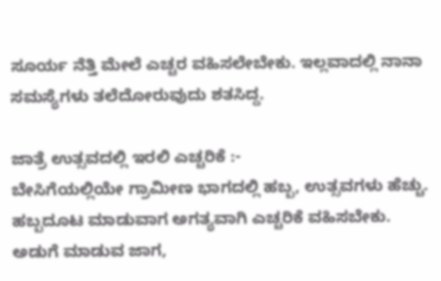ಸೂರ್ಯ ನೆತ್ತಿ ಮೇಲೆ ಎಚ್ಚರ ವಹಿಸಲೇಬೇಕು. ಇಲ್ಲವಾದಲ್ಲಿ ನಾನಾ ಸಮಸ್ಯೆಗಳು ತಲೆದೋರುವುದು ಶತಸಿದ್ದ.

ಜಾತ್ರೆ ಉತ್ಸವದಲ್ಲಿ ಇರಲಿ ಎಚ್ಚರಿಕೆ :-
ಬೇಸಿಗೆಯಲ್ಲಿಯೇ ಗ್ರಾಮೀಣ ಭಾಗದಲ್ಲಿ ಹಬ್ಬ, ಉತ್ಸವಗಳು ಹೆಚ್ಚು. ಹಬ್ಬದೂಟ ಮಾಡುವಾಗ ಅಗತ್ಯವಾಗಿ ಎಚ್ಚರಿಕೆ ವಹಿಸಬೇಕು. ಅಡುಗೆ ಮಾಡುವ ಜಾಗ,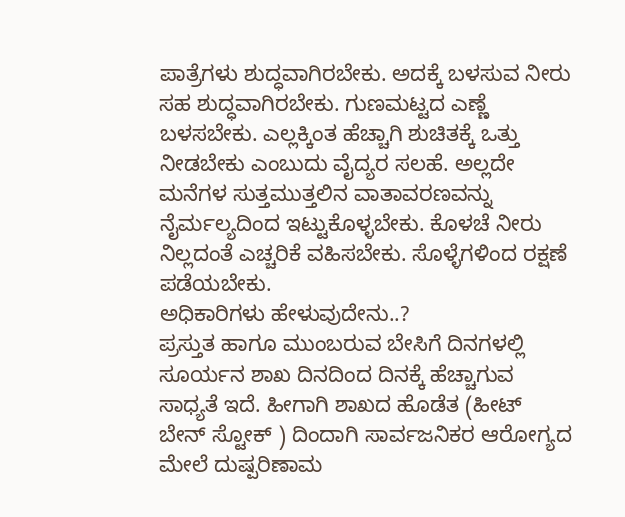ಪಾತ್ರೆಗಳು ಶುದ್ಧವಾಗಿರಬೇಕು. ಅದಕ್ಕೆ ಬಳಸುವ ನೀರು ಸಹ ಶುದ್ಧವಾಗಿರಬೇಕು. ಗುಣಮಟ್ಟದ ಎಣ್ಣೆ ಬಳಸಬೇಕು. ಎಲ್ಲಕ್ಕಿಂತ ಹೆಚ್ಚಾಗಿ ಶುಚಿತಕ್ಕೆ ಒತ್ತು ನೀಡಬೇಕು ಎಂಬುದು ವೈದ್ಯರ ಸಲಹೆ. ಅಲ್ಲದೇ ಮನೆಗಳ ಸುತ್ತಮುತ್ತಲಿನ ವಾತಾವರಣವನ್ನು ನೈರ್ಮಲ್ಯದಿಂದ ಇಟ್ಟುಕೊಳ್ಳಬೇಕು. ಕೊಳಚೆ ನೀರು ನಿಲ್ಲದಂತೆ ಎಚ್ಚರಿಕೆ ವಹಿಸಬೇಕು. ಸೊಳ್ಳೆಗಳಿಂದ ರಕ್ಷಣೆ ಪಡೆಯಬೇಕು.
ಅಧಿಕಾರಿಗಳು ಹೇಳುವುದೇನು..?
ಪ್ರಸ್ತುತ ಹಾಗೂ ಮುಂಬರುವ ಬೇಸಿಗೆ ದಿನಗಳಲ್ಲಿ ಸೂರ್ಯನ ಶಾಖ ದಿನದಿಂದ ದಿನಕ್ಕೆ ಹೆಚ್ಚಾಗುವ ಸಾಧ್ಯತೆ ಇದೆ. ಹೀಗಾಗಿ ಶಾಖದ ಹೊಡೆತ (ಹೀಟ್ ಬೇನ್ ಸ್ಟೋಕ್ ) ದಿಂದಾಗಿ ಸಾರ್ವಜನಿಕರ ಆರೋಗ್ಯದ ಮೇಲೆ ದುಷ್ಪರಿಣಾಮ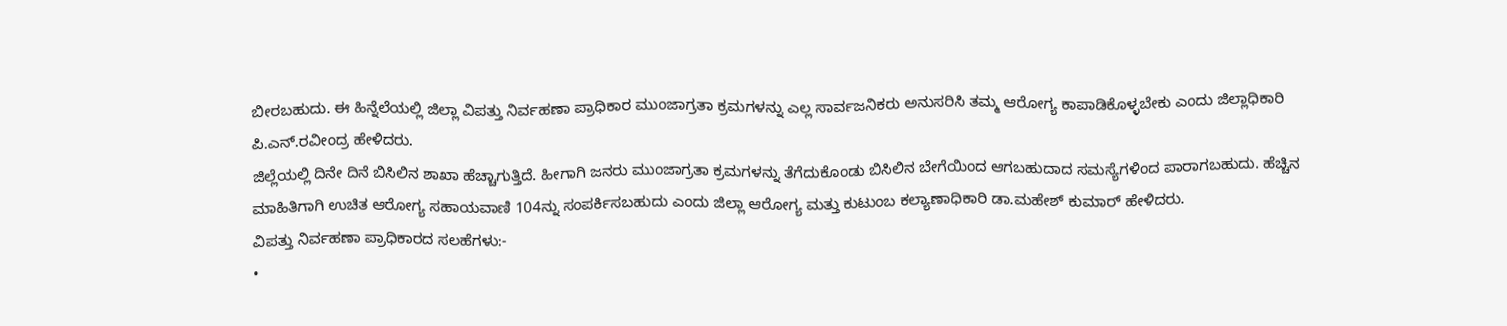ಬೀರಬಹುದು. ಈ ಹಿನ್ನೆಲೆಯಲ್ಲಿ ಜಿಲ್ಲಾ ವಿಪತ್ತು ನಿರ್ವಹಣಾ ಪ್ರಾಧಿಕಾರ ಮುಂಜಾಗ್ರತಾ ಕ್ರಮಗಳನ್ನು ಎಲ್ಲ ಸಾರ್ವಜನಿಕರು ಅನುಸರಿಸಿ ತಮ್ಮ ಆರೋಗ್ಯ ಕಾಪಾಡಿಕೊಳ್ಳಬೇಕು ಎಂದು ಜಿಲ್ಲಾಧಿಕಾರಿ ಪಿ.ಎನ್.ರವೀಂದ್ರ ಹೇಳಿದರು.
ಜಿಲ್ಲೆಯಲ್ಲಿ ದಿನೇ ದಿನೆ ಬಿಸಿಲಿನ ಶಾಖಾ ಹೆಚ್ಚಾಗುತ್ತಿದೆ. ಹೀಗಾಗಿ ಜನರು ಮುಂಜಾಗ್ರತಾ ಕ್ರಮಗಳನ್ನು ತೆಗೆದುಕೊಂಡು ಬಿಸಿಲಿನ ಬೇಗೆಯಿಂದ ಆಗಬಹುದಾದ ಸಮಸ್ಯೆಗಳಿಂದ ಪಾರಾಗಬಹುದು. ಹೆಚ್ಚಿನ ಮಾಹಿತಿಗಾಗಿ ಉಚಿತ ಆರೋಗ್ಯ ಸಹಾಯವಾಣಿ 104ನ್ನು ಸಂಪರ್ಕಿಸಬಹುದು ಎಂದು ಜಿಲ್ಲಾ ಆರೋಗ್ಯ ಮತ್ತು ಕುಟುಂಬ ಕಲ್ಯಾಣಾಧಿಕಾರಿ ಡಾ.ಮಹೇಶ್ ಕುಮಾರ್ ಹೇಳಿದರು.
ವಿಪತ್ತು ನಿರ್ವಹಣಾ ಪ್ರಾಧಿಕಾರದ ಸಲಹೆಗಳು:-
•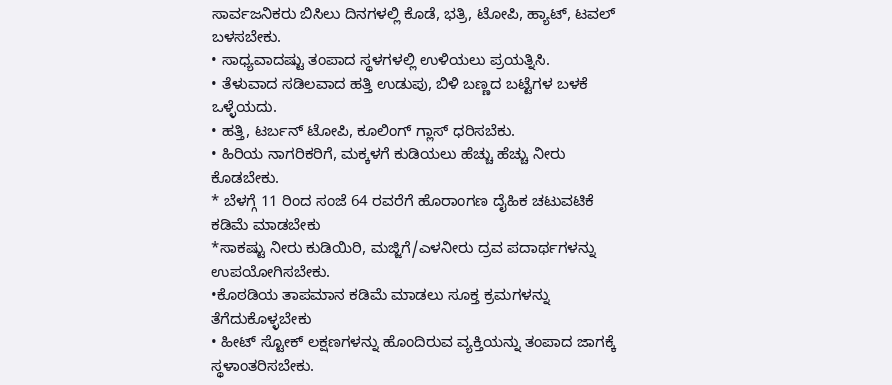ಸಾರ್ವಜನಿಕರು ಬಿಸಿಲು ದಿನಗಳಲ್ಲಿ ಕೊಡೆ, ಭತ್ರಿ, ಟೋಪಿ, ಹ್ಯಾಟ್, ಟವಲ್ ಬಳಸಬೇಕು.
• ಸಾಧ್ಯವಾದಷ್ಟು ತಂಪಾದ ಸ್ಥಳಗಳಲ್ಲಿ ಉಳಿಯಲು ಪ್ರಯತ್ನಿಸಿ.
• ತೆಳುವಾದ ಸಡಿಲವಾದ ಹತ್ತಿ ಉಡುಪು, ಬಿಳಿ ಬಣ್ಣದ ಬಟ್ಟೆಗಳ ಬಳಕೆ ಒಳ್ಳೆಯದು.
• ಹತ್ತಿ, ಟರ್ಬನ್ ಟೋಪಿ, ಕೂಲಿಂಗ್ ಗ್ಲಾಸ್ ಧರಿಸಬೆಕು.
• ಹಿರಿಯ ನಾಗರಿಕರಿಗೆ, ಮಕ್ಕಳಗೆ ಕುಡಿಯಲು ಹೆಚ್ಚು ಹೆಚ್ಚು ನೀರು ಕೊಡಬೇಕು.
* ಬೆಳಗ್ಗೆ 11 ರಿಂದ ಸಂಜೆ 64 ರವರೆಗೆ ಹೊರಾಂಗಣ ದೈಹಿಕ ಚಟುವಟಿಕೆ ಕಡಿಮೆ ಮಾಡಬೇಕು
*ಸಾಕಷ್ಟು ನೀರು ಕುಡಿಯಿರಿ, ಮಜ್ಜಿಗೆ/ಎಳನೀರು ದ್ರವ ಪದಾರ್ಥಗಳನ್ನು ಉಪಯೋಗಿಸಬೇಕು.
•ಕೊಠಡಿಯ ತಾಪಮಾನ ಕಡಿಮೆ ಮಾಡಲು ಸೂಕ್ತ ಕ್ರಮಗಳನ್ನು ತೆಗೆದುಕೊಳ್ಳಬೇಕು
• ಹೀಟ್ ಸ್ಟೋಕ್ ಲಕ್ಷಣಗಳನ್ನು ಹೊಂದಿರುವ ವ್ಯಕ್ತಿಯನ್ನು ತಂಪಾದ ಜಾಗಕ್ಕೆ ಸ್ಥಳಾಂತರಿಸಬೇಕು.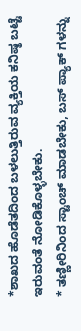*ಶಾಖದ ಹೊಡೆತದಿಂದ ಬಳಲುತ್ತಿರುವ ವ್ಯಕ್ತಿಯ ಕನಿಷ್ಠ ಬಟ್ಟೆ ಇರುವಂತೆ ನೋಡಿಕೊಳ್ಳಬೇಕು.
* ತಣ್ಣೀರಿನಿಂದ ಸ್ಟಾಂಚ್ ಮಾಡಬೇಕು, ಬಸ್ ಪ್ಯಾಕ್ ಗಳನ್ನು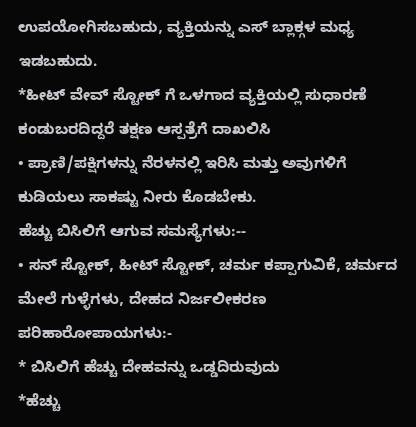ಉಪಯೋಗಿಸಬಹುದು, ವ್ಯಕ್ತಿಯನ್ನು ಎಸ್ ಬ್ಲಾಕ್ಗಳ ಮಧ್ಯ ಇಡಬಹುದು.
*ಹೀಟ್ ವೇವ್ ಸ್ಟೋಕ್ ಗೆ ಒಳಗಾದ ವ್ಯಕ್ತಿಯಲ್ಲಿ ಸುಧಾರಣೆ ಕಂಡುಬರದಿದ್ದರೆ ತಕ್ಷಣ ಆಸ್ಪತ್ರೆಗೆ ದಾಖಲಿಸಿ
• ಪ್ರಾಣಿ/ಪಕ್ಷಿಗಳನ್ನು ನೆರಳನಲ್ಲಿ ಇರಿಸಿ ಮತ್ತು ಅವುಗಳಿಗೆ ಕುಡಿಯಲು ಸಾಕಷ್ಟು ನೀರು ಕೊಡಬೇಕು.
ಹೆಚ್ಚು ಬಿಸಿಲಿಗೆ ಆಗುವ ಸಮಸ್ಯೆಗಳು:--
• ಸನ್ ಸ್ಟೋಕ್, ಹೀಟ್ ಸ್ಟೋಕ್, ಚರ್ಮ ಕಪ್ಪಾಗುವಿಕೆ, ಚರ್ಮದ ಮೇಲೆ ಗುಳ್ಳೆಗಳು, ದೇಹದ ನಿರ್ಜಲೀಕರಣ
ಪರಿಹಾರೋಪಾಯಗಳು:-
* ಬಿಸಿಲಿಗೆ ಹೆಚ್ಚು ದೇಹವನ್ನು ಒಡ್ಡದಿರುವುದು
*ಹೆಚ್ಚು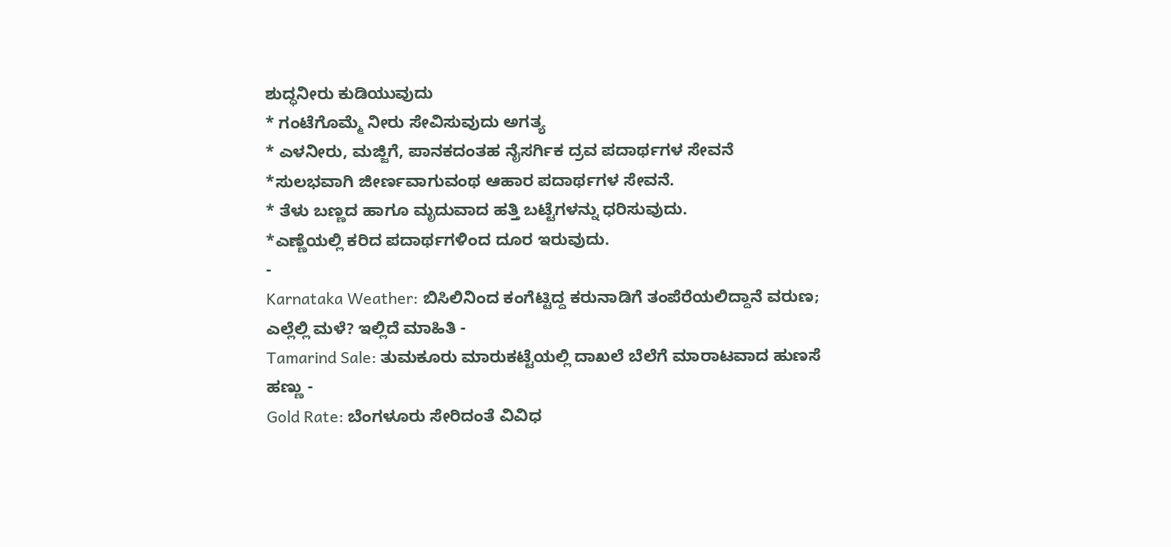ಶುದ್ಧನೀರು ಕುಡಿಯುವುದು
* ಗಂಟೆಗೊಮ್ಮೆ ನೀರು ಸೇವಿಸುವುದು ಅಗತ್ಯ
* ಎಳನೀರು, ಮಜ್ಜಿಗೆ, ಪಾನಕದಂತಹ ನೈಸರ್ಗಿಕ ದ್ರವ ಪದಾರ್ಥಗಳ ಸೇವನೆ
*ಸುಲಭವಾಗಿ ಜೀರ್ಣವಾಗುವಂಥ ಆಹಾರ ಪದಾರ್ಥಗಳ ಸೇವನೆ.
* ತೆಳು ಬಣ್ಣದ ಹಾಗೂ ಮೃದುವಾದ ಹತ್ತಿ ಬಟ್ಟೆಗಳನ್ನು ಧರಿಸುವುದು.
*ಎಣ್ಣೆಯಲ್ಲಿ ಕರಿದ ಪದಾರ್ಥಗಳಿಂದ ದೂರ ಇರುವುದು.
-
Karnataka Weather: ಬಿಸಿಲಿನಿಂದ ಕಂಗೆಟ್ಟಿದ್ದ ಕರುನಾಡಿಗೆ ತಂಪೆರೆಯಲಿದ್ದಾನೆ ವರುಣ; ಎಲ್ಲೆಲ್ಲಿ ಮಳೆ? ಇಲ್ಲಿದೆ ಮಾಹಿತಿ -
Tamarind Sale: ತುಮಕೂರು ಮಾರುಕಟ್ಟೆಯಲ್ಲಿ ದಾಖಲೆ ಬೆಲೆಗೆ ಮಾರಾಟವಾದ ಹುಣಸೆ ಹಣ್ಣು -
Gold Rate: ಬೆಂಗಳೂರು ಸೇರಿದಂತೆ ವಿವಿಧ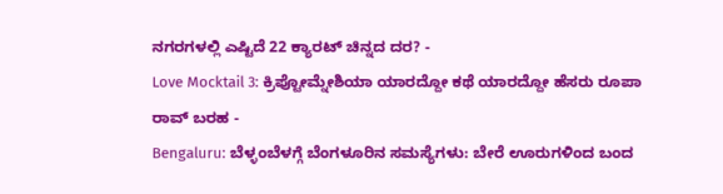ನಗರಗಳಲ್ಲಿ ಎಷ್ಟಿದೆ 22 ಕ್ಯಾರಟ್ ಚಿನ್ನದ ದರ? -
Love Mocktail 3: ಕ್ರಿಪ್ಟೋಮ್ನೇಶಿಯಾ ಯಾರದ್ದೋ ಕಥೆ ಯಾರದ್ದೋ ಹೆಸರು ರೂಪಾ ರಾವ್ ಬರಹ -
Bengaluru: ಬೆಳ್ಳಂಬೆಳಗ್ಗೆ ಬೆಂಗಳೂರಿನ ಸಮಸ್ಯೆಗಳು: ಬೇರೆ ಊರುಗಳಿಂದ ಬಂದ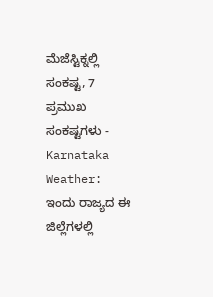ಮೆಜೆಸ್ಟಿಕ್ನಲ್ಲಿ ಸಂಕಷ್ಟ, 7 ಪ್ರಮುಖ ಸಂಕಷ್ಟಗಳು -
Karnataka Weather: ಇಂದು ರಾಜ್ಯದ ಈ ಜಿಲ್ಲೆಗಳಲ್ಲಿ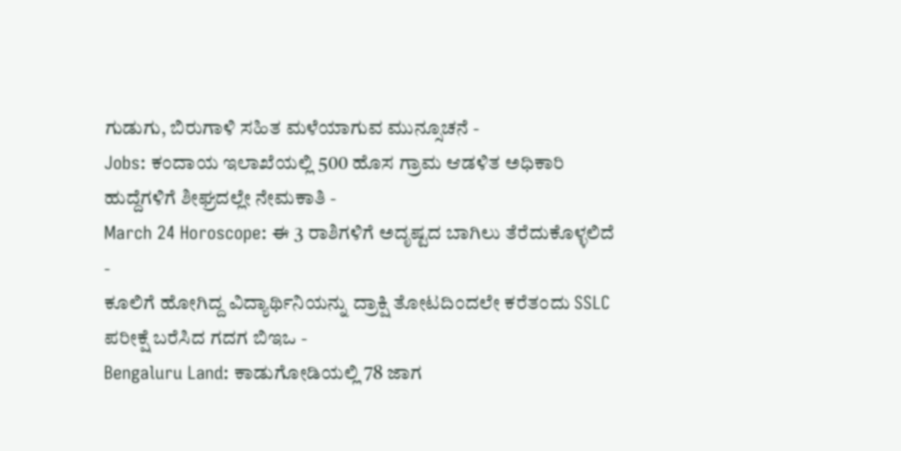ಗುಡುಗು, ಬಿರುಗಾಳಿ ಸಹಿತ ಮಳೆಯಾಗುವ ಮುನ್ಸೂಚನೆ -
Jobs: ಕಂದಾಯ ಇಲಾಖೆಯಲ್ಲಿ 500 ಹೊಸ ಗ್ರಾಮ ಆಡಳಿತ ಅಧಿಕಾರಿ ಹುದ್ದೆಗಳಿಗೆ ಶೀಘ್ರದಲ್ಲೇ ನೇಮಕಾತಿ -
March 24 Horoscope: ಈ 3 ರಾಶಿಗಳಿಗೆ ಅದೃಷ್ಟದ ಬಾಗಿಲು ತೆರೆದುಕೊಳ್ಳಲಿದೆ -
ಕೂಲಿಗೆ ಹೋಗಿದ್ದ ವಿದ್ಯಾರ್ಥಿನಿಯನ್ನು ದ್ರಾಕ್ಷಿ ತೋಟದಿಂದಲೇ ಕರೆತಂದು SSLC ಪರೀಕ್ಷೆ ಬರೆಸಿದ ಗದಗ ಬಿಇಒ -
Bengaluru Land: ಕಾಡುಗೋಡಿಯಲ್ಲಿ 78 ಜಾಗ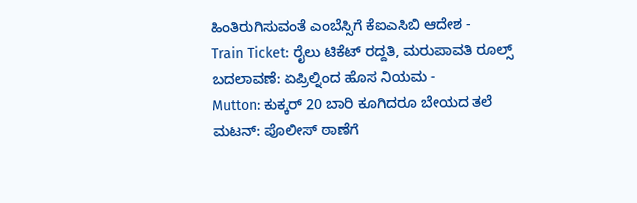ಹಿಂತಿರುಗಿಸುವಂತೆ ಎಂಬೆಸ್ಸಿಗೆ ಕೆಐಎಸಿಬಿ ಆದೇಶ -
Train Ticket: ರೈಲು ಟಿಕೆಟ್ ರದ್ದತಿ, ಮರುಪಾವತಿ ರೂಲ್ಸ್ ಬದಲಾವಣೆ: ಏಪ್ರಿಲ್ನಿಂದ ಹೊಸ ನಿಯಮ -
Mutton: ಕುಕ್ಕರ್ 20 ಬಾರಿ ಕೂಗಿದರೂ ಬೇಯದ ತಲೆ ಮಟನ್: ಪೊಲೀಸ್ ಠಾಣೆಗೆ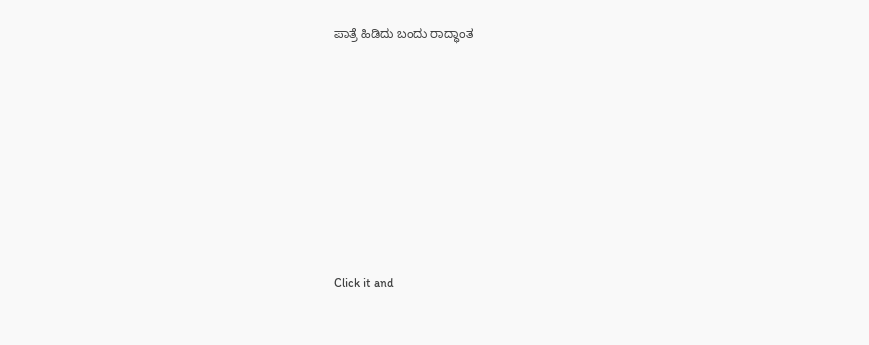ಪಾತ್ರೆ ಹಿಡಿದು ಬಂದು ರಾದ್ಧಾಂತ












Click it and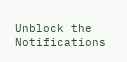Unblock the Notifications